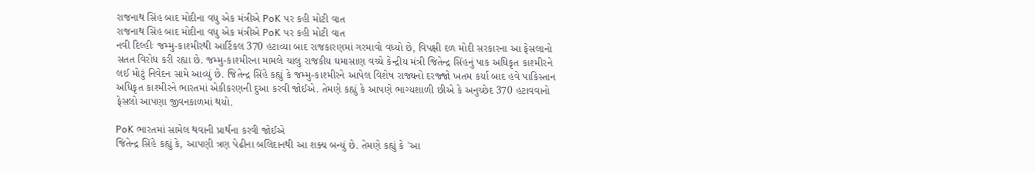રાજનાથ સિંહ બાદ મોદીના વધુ એક મંત્રીએ PoK પર કહી મોટી વાત
રાજનાથ સિંહ બાદ મોદીના વધુ એક મંત્રીએ PoK પર કહી મોટી વાત
નવી દિલ્હીઃ જમ્મુ-કાશ્મીરથી આર્ટિકલ 370 હટાવ્યા બાદ રાજકારણમાં ગરમાવો વધ્યો છે, વિપક્ષી દળ મોદી સરકારના આ ફેસલાનો સતત વિરોધ કરી રહ્યા છે. જમ્મુ-કાશ્મીરના મામલે ચાલુ રાજકીય ઘમાસાણ વચ્ચે કેન્દ્રીય મંત્રી જિતેન્દ્ર સિંહનું પાક અધિકૃત કાશ્મીરને લઈ મોટું નિવેદન સામે આવ્યું છે. જિતેન્દ્ર સિંહે કહ્યું કે જમ્મુ-કાશ્મીરને આપેલ વિશેષ રાજ્યનો દરજ્જો ખતમ કર્યા બાદ હવે પાકિસ્તાન અધિકૃત કાશ્મીરને ભારતમાં એકીકરણની દુઆ કરવી જોઈએ. તેમણે કહ્યું કે આપણે ભાગ્યશાળી છીએ કે અનુચ્છેદ 370 હટાવવાનો ફેસલો આપણા જીવનકાળમાં થયો.

PoK ભારતમાં સામેલ થવાની પ્રાર્થના કરવી જોઈએ
જિતેન્દ્ર સિંહે કહ્યું કે, આપણી ત્રણ પેઢીના બલિદાનથી આ શક્ય બન્યું છે. તેમણે કહ્યું કે 'આ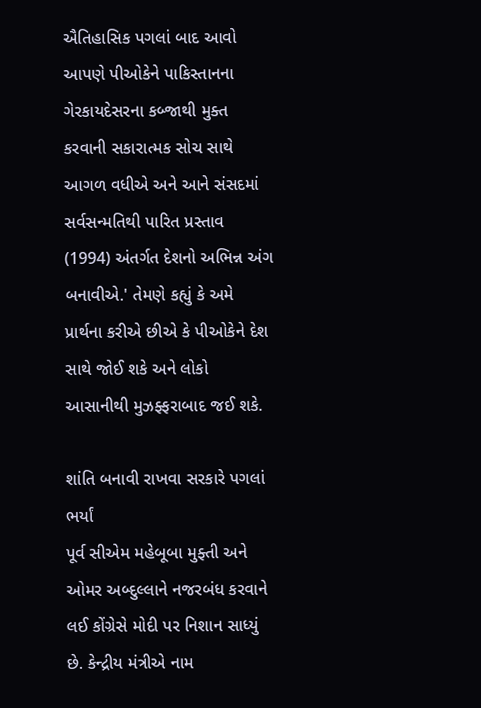ઐતિહાસિક પગલાં બાદ આવો આપણે પીઓકેને પાકિસ્તાનના ગેરકાયદેસરના કબ્જાથી મુક્ત કરવાની સકારાત્મક સોચ સાથે આગળ વધીએ અને આને સંસદમાં સર્વસન્મતિથી પારિત પ્રસ્તાવ (1994) અંતર્ગત દેશનો અભિન્ન અંગ બનાવીએ.' તેમણે કહ્યું કે અમે પ્રાર્થના કરીએ છીએ કે પીઓકેને દેશ સાથે જોઈ શકે અને લોકો આસાનીથી મુઝફ્ફરાબાદ જઈ શકે.

શાંતિ બનાવી રાખવા સરકારે પગલાં ભર્યાં
પૂર્વ સીએમ મહેબૂબા મુફ્તી અને ઓમર અબ્દુલ્લાને નજરબંધ કરવાને લઈ કોંગ્રેસે મોદી પર નિશાન સાધ્યું છે. કેન્દ્રીય મંત્રીએ નામ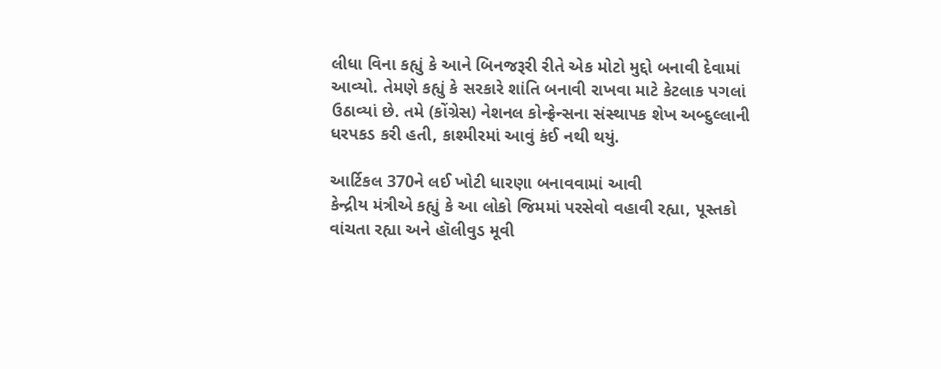લીધા વિના કહ્યું કે આને બિનજરૂરી રીતે એક મોટો મુદ્દો બનાવી દેવામાં આવ્યો. તેમણે કહ્યું કે સરકારે શાંતિ બનાવી રાખવા માટે કેટલાક પગલાં ઉઠાવ્યાં છે. તમે (કોંગ્રેસ) નેશનલ કોન્ફ્રેન્સના સંસ્થાપક શેખ અબ્દુલ્લાની ધરપકડ કરી હતી, કાશ્મીરમાં આવું કંઈ નથી થયું.

આર્ટિકલ 370ને લઈ ખોટી ધારણા બનાવવામાં આવી
કેન્દ્રીય મંત્રીએ કહ્યું કે આ લોકો જિમમાં પરસેવો વહાવી રહ્યા, પૂસ્તકો વાંચતા રહ્યા અને હૉલીવુડ મૂવી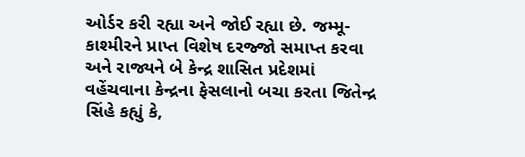ઓર્ડર કરી રહ્યા અને જોઈ રહ્યા છે. જમ્મૂ-કાશ્મીરને પ્રાપ્ત વિશેષ દરજ્જો સમાપ્ત કરવા અને રાજ્યને બે કેન્દ્ર શાસિત પ્રદેશમાં વહેંચવાના કેન્દ્રના ફેસલાનો બચા કરતા જિતેન્દ્ર સિંહે કહ્યું કે,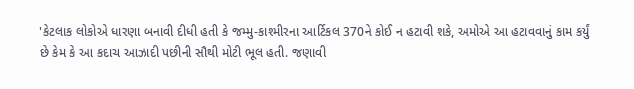'કેટલાક લોકોએ ધારણા બનાવી દીધી હતી કે જમ્મુ-કાશ્મીરના આર્ટિકલ 370ને કોઈ ન હટાવી શકે, અમોએ આ હટાવવાનું કામ કર્યું છે કેમ કે આ કદાચ આઝાદી પછીની સૌથી મોટી ભૂલ હતી. જણાવી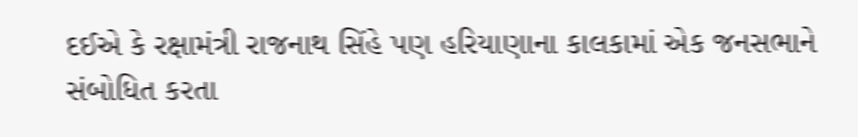દઈએ કે રક્ષામંત્રી રાજનાથ સિંહે પણ હરિયાણાના કાલકામાં એક જનસભાને સંબોધિત કરતા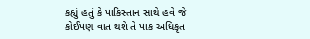કહ્યું હતું કે પાકિસ્તાન સાથે હવે જે કોઈપણ વાત થશે તે પાક અધિકૃત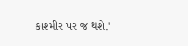કાશ્મીર પર જ થશે.'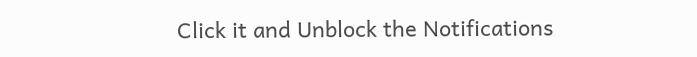Click it and Unblock the Notifications